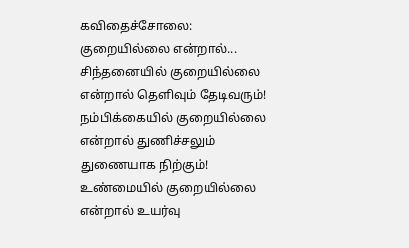கவிதைச்சோலை: குறையில்லை என்றால்...
சிந்தனையில் குறையில்லை என்றால் தெளிவும் தேடிவரும்! நம்பிக்கையில் குறையில்லை என்றால் துணிச்சலும் துணையாக நிற்கும்! உண்மையில் குறையில்லை என்றால் உயர்வு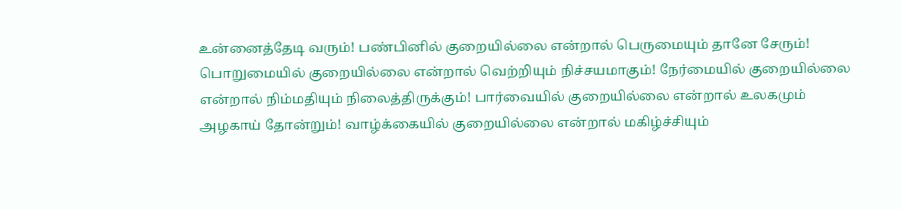உன்னைத்தேடி வரும்! பண்பினில் குறையில்லை என்றால் பெருமையும் தானே சேரும்! பொறுமையில் குறையில்லை என்றால் வெற்றியும் நிச்சயமாகும்! நேர்மையில் குறையில்லை என்றால் நிம்மதியும் நிலைத்திருக்கும்! பார்வையில் குறையில்லை என்றால் உலகமும் அழகாய் தோன்றும்! வாழ்க்கையில் குறையில்லை என்றால் மகிழ்ச்சியும்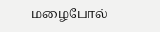மழைபோல்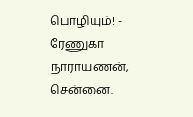பொழியும்! - ரேணுகா நாராயணன், சென்னை.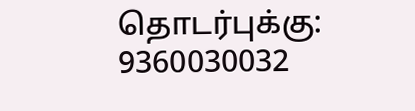தொடர்புக்கு: 9360030032